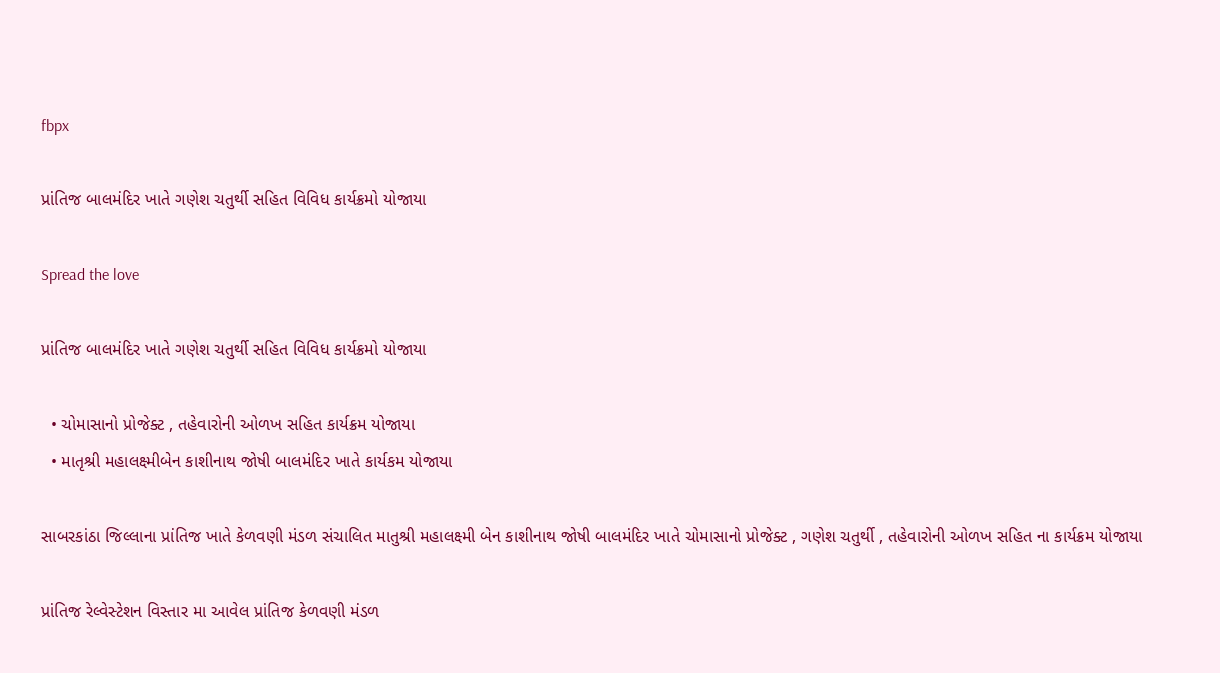fbpx

પ્રાંતિજ બાલમંદિર ખાતે ગણેશ ચતુર્થી સહિત વિવિધ કાર્યક્રમો યોજાયા

Spread the love

પ્રાંતિજ બાલમંદિર ખાતે ગણેશ ચતુર્થી સહિત વિવિધ કાર્યક્રમો યોજાયા

  • ચોમાસાનો પ્રોજેક્ટ , તહેવારોની ઓળખ સહિત કાર્યક્રમ યોજાયા
  • માતૃશ્રી મહાલક્ષ્મીબેન કાશીનાથ જોષી બાલમંદિર ખાતે કાર્યકમ યોજાયા

સાબરકાંઠા જિલ્લાના પ્રાંતિજ ખાતે કેળવણી મંડળ સંચાલિત માતુશ્રી મહાલક્ષ્મી બેન કાશીનાથ જોષી બાલમંદિર ખાતે ચોમાસાનો પ્રોજેક્ટ , ગણેશ ચતુર્થી , તહેવારોની ઓળખ સહિત ના કાર્યક્રમ યોજાયા

પ્રાંતિજ રેલ્વેસ્ટેશન વિસ્તાર મા આવેલ પ્રાંતિજ કેળવણી મંડળ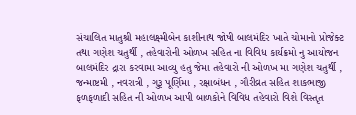સંચાલિત માતુશ્રી મહાલક્ષ્મીબેન કાશીનાથ જોષી બાલમંદિર ખાતે ચોમાનો પ્રોજેક્ટ તથા ગણેશ ચતુર્થી , તહેવારોની ઓળખ સહિત ના વિવિધ કાર્યક્રમો નુ આયોજન બાલમંદિર દ્રારા કરવામા આવ્યુ હતુ જેમા તહેવારો ની ઓળખ મા ગણેશ ચતુર્થી , જન્માષ્ટમી , નવરાત્રી , ગુરૂ પૂર્ણિમા , રક્ષાબંધન , ગૌરીવ્રત સહિત શાકભાજી ફળફળાદી સહિત ની ઓળખ આપી બાળકોને વિવિધ તહેવારો વિશે વિસ્તૃત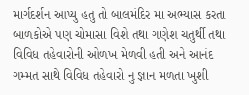માર્ગદર્શન આપ્યુ હતુ તો બાલમંદિર મા અભ્યાસ કરતા બાળકોએ પણ ચોમાસા વિશે તથા ગણેશ ચતુર્થી તથા વિવિધ તહેવારોની ઓળખ મેળવી હતી અને આનંદ ગમ્મત સાથે વિવિધ તહેવારો નુ જ્ઞાન મળતા ખુશી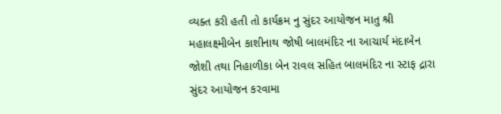વ્યક્ત કરી હતી તો કાર્યક્રમ નુ સુંદર આયોજન માતુ શ્રી મહાલક્ષ્મીબેન કાશીનાથ જોષી બાલમંદિર ના આચાર્ય મંદાબેન જોશી તથા નિહાળીકા બેન રાવલ સહિત બાલમંદિર ના સ્ટાફ દ્રારા સુંદર આયોજન કરવામા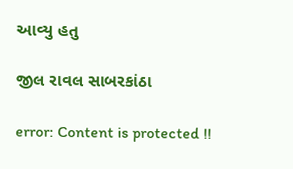આવ્યુ હતુ

જીલ રાવલ સાબરકાંઠા

error: Content is protected !!